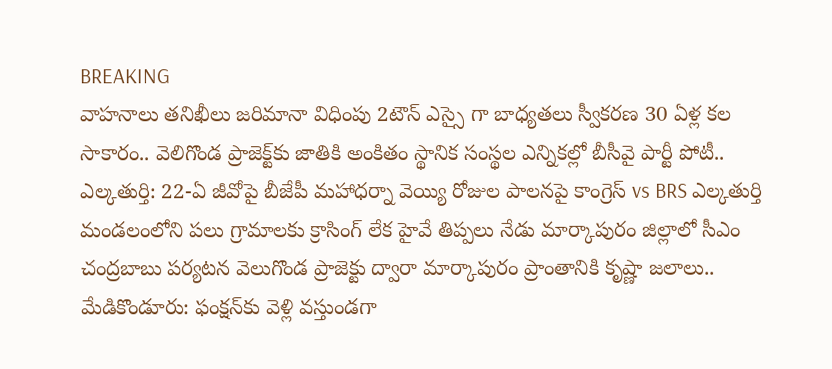BREAKING
వాహనాలు తనిఖీలు జరిమానా విధింపు 2టౌన్ ఎస్సై గా బాధ్యతలు స్వీకరణ 30 ఏళ్ల కల సాకారం.. వెలిగొండ ప్రాజెక్ట్‌కు జాతికి అంకితం స్థానిక సంస్థల ఎన్నికల్లో బీసీవై పార్టీ పోటీ.. ఎల్కతుర్తి: 22-ఏ జీవోపై బీజేపీ మహాధర్నా వెయ్యి రోజుల పాలనపై కాంగ్రెస్ vs BRS ఎల్కతుర్తి మండలంలోని పలు గ్రామాలకు క్రాసింగ్ లేక హైవే తిప్పలు నేడు మార్కాపురం జిల్లాలో సీఎం చంద్రబాబు పర్యటన వెలుగొండ ప్రాజెక్టు ద్వారా మార్కాపురం ప్రాంతానికి కృష్ణా జలాలు.. మేడికొండూరు: ఫంక్షన్‌కు వెళ్లి వస్తుండగా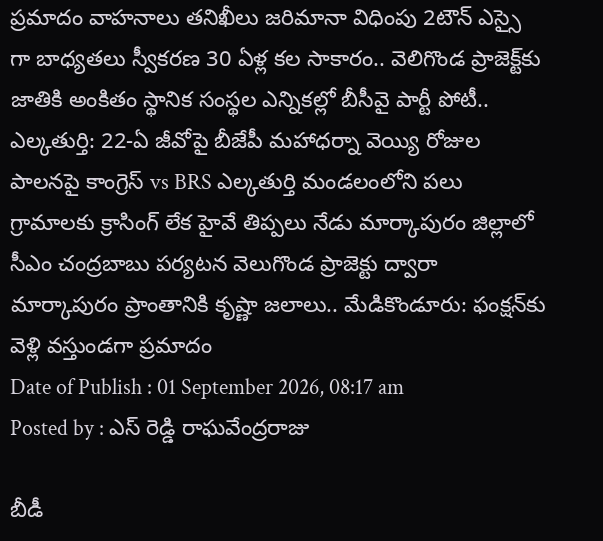ప్రమాదం వాహనాలు తనిఖీలు జరిమానా విధింపు 2టౌన్ ఎస్సై గా బాధ్యతలు స్వీకరణ 30 ఏళ్ల కల సాకారం.. వెలిగొండ ప్రాజెక్ట్‌కు జాతికి అంకితం స్థానిక సంస్థల ఎన్నికల్లో బీసీవై పార్టీ పోటీ.. ఎల్కతుర్తి: 22-ఏ జీవోపై బీజేపీ మహాధర్నా వెయ్యి రోజుల పాలనపై కాంగ్రెస్ vs BRS ఎల్కతుర్తి మండలంలోని పలు గ్రామాలకు క్రాసింగ్ లేక హైవే తిప్పలు నేడు మార్కాపురం జిల్లాలో సీఎం చంద్రబాబు పర్యటన వెలుగొండ ప్రాజెక్టు ద్వారా మార్కాపురం ప్రాంతానికి కృష్ణా జలాలు.. మేడికొండూరు: ఫంక్షన్‌కు వెళ్లి వస్తుండగా ప్రమాదం
Date of Publish : 01 September 2026, 08:17 am
Posted by : ఎస్ రెడ్డి రాఘవేంద్రరాజు

బీడీ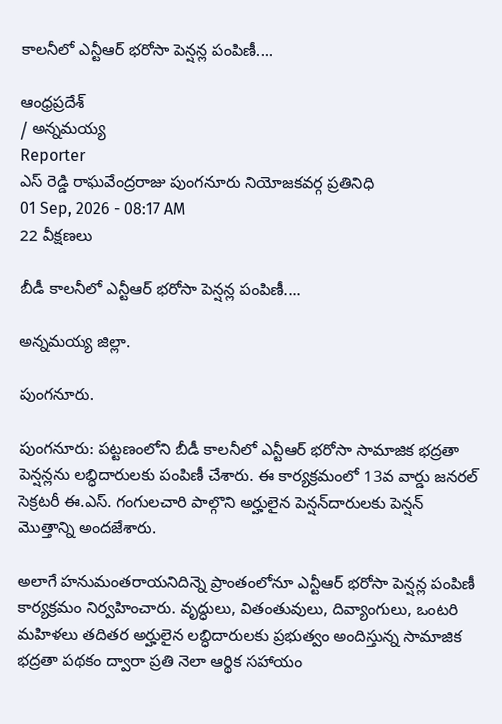కాలనీలో ఎన్టీఆర్ భరోసా పెన్షన్ల పంపిణీ....

ఆంధ్రప్రదేశ్
/ అన్నమయ్య
Reporter
ఎస్ రెడ్డి రాఘవేంద్రరాజు పుంగనూరు నియోజకవర్గ ప్రతినిధి
01 Sep, 2026 - 08:17 AM
22 వీక్షణలు

బీడీ కాలనీలో ఎన్టీఆర్ భరోసా పెన్షన్ల పంపిణీ....

అన్నమయ్య జిల్లా.

పుంగనూరు.

పుంగనూరు: పట్టణంలోని బీడీ కాలనీలో ఎన్టీఆర్ భరోసా సామాజిక భద్రతా పెన్షన్లను లబ్ధిదారులకు పంపిణీ చేశారు. ఈ కార్యక్రమంలో 13వ వార్డు జనరల్ సెక్రటరీ ఈ.ఎస్. గంగులచారి పాల్గొని అర్హులైన పెన్షన్‌దారులకు పెన్షన్ మొత్తాన్ని అందజేశారు.

అలాగే హనుమంతరాయనిదిన్నె ప్రాంతంలోనూ ఎన్టీఆర్ భరోసా పెన్షన్ల పంపిణీ కార్యక్రమం నిర్వహించారు. వృద్ధులు, వితంతువులు, దివ్యాంగులు, ఒంటరి మహిళలు తదితర అర్హులైన లబ్ధిదారులకు ప్రభుత్వం అందిస్తున్న సామాజిక భద్రతా పథకం ద్వారా ప్రతి నెలా ఆర్థిక సహాయం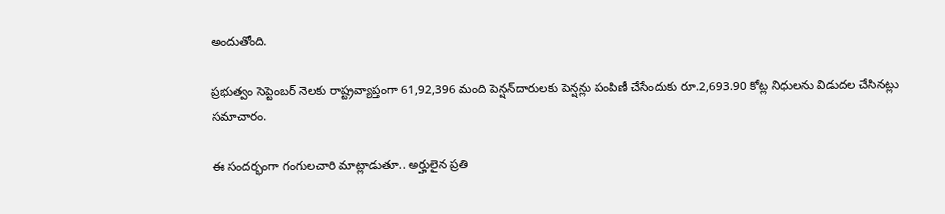అందుతోంది.

ప్రభుత్వం సెప్టెంబర్ నెలకు రాష్ట్రవ్యాప్తంగా 61,92,396 మంది పెన్షన్‌దారులకు పెన్షన్లు పంపిణీ చేసేందుకు రూ.2,693.90 కోట్ల నిధులను విడుదల చేసినట్లు సమాచారం.

ఈ సందర్భంగా గంగులచారి మాట్లాడుతూ.. అర్హులైన ప్రతి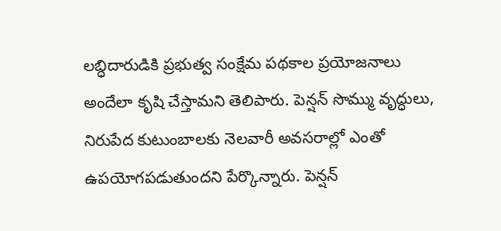లబ్ధిదారుడికి ప్రభుత్వ సంక్షేమ పథకాల ప్రయోజనాలు అందేలా కృషి చేస్తామని తెలిపారు. పెన్షన్ సొమ్ము వృద్ధులు, నిరుపేద కుటుంబాలకు నెలవారీ అవసరాల్లో ఎంతో ఉపయోగపడుతుందని పేర్కొన్నారు. పెన్షన్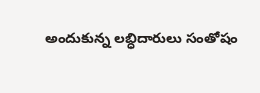అందుకున్న లబ్ధిదారులు సంతోషం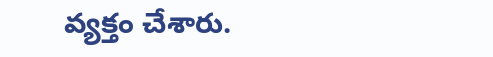వ్యక్తం చేశారు.